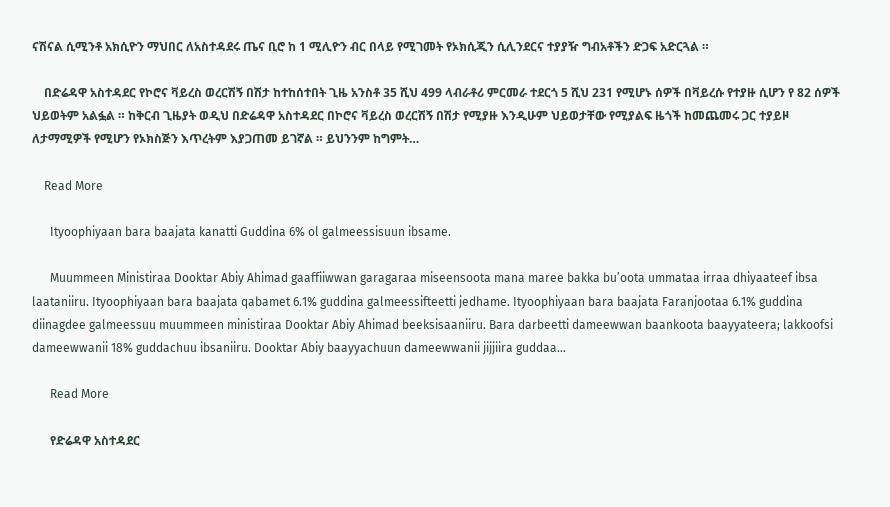ናሽናል ሲሚንቶ አክሲዮን ማህበር ለአስተዳደሩ ጤና ቢሮ ከ 1 ሚሊዮን ብር በላይ የሚገመት የኦክሲጂን ሲሊንደርና ተያያዥ ግብአቶችን ድጋፍ አድርጓል ።

    በድሬዳዋ አስተዳደር የኮሮና ቫይረስ ወረርሽኝ በሽታ ከተከሰተበት ጊዜ አንስቶ 35 ሺህ 499 ላብራቶሪ ምርመራ ተደርጎ 5 ሺህ 231 የሚሆኑ ሰዎች በቫይረሱ የተያዙ ሲሆን የ 82 ሰዎች ህይወትም አልፏል ። ከቅርብ ጊዜያት ወዲህ በድሬዳዋ አስተዳደር በኮሮና ቫይረስ ወረርሽኝ በሽታ የሚያዙ እንዲሁም ህይወታቸው የሚያልፍ ዜጎች ከመጨመሩ ጋር ተያይዞ ለታማሚዎች የሚሆን የኦክስጅን እጥረትም እያጋጠመ ይገኛል ። ይህንንም ከግምት…

    Read More

      Ityoophiyaan bara baajata kanatti Guddina 6% ol galmeessisuun ibsame.

      Muummeen Ministiraa Dooktar Abiy Ahimad gaaffiiwwan garagaraa miseensoota mana maree bakka bu’oota ummataa irraa dhiyaateef ibsa laataniiru. Ityoophiyaan bara baajata qabamet 6.1% guddina galmeessifteetti jedhame. Ityoophiyaan bara baajata Faranjootaa 6.1% guddina diinagdee galmeessuu muummeen ministiraa Dooktar Abiy Ahimad beeksisaaniiru. Bara darbeetti dameewwan baankoota baayyateera; lakkoofsi dameewwanii 18% guddachuu ibsaniiru. Dooktar Abiy baayyachuun dameewwanii jijjiira guddaa…

      Read More

      የድሬዳዋ አስተዳደር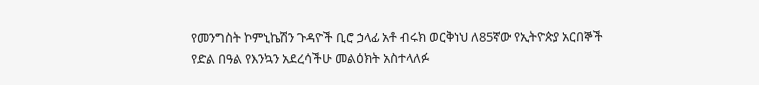የመንግስት ኮምኒኬሽን ጉዳዮች ቢሮ ኃላፊ አቶ ብሩክ ወርቅነህ ለ85ኛው የኢትዮጵያ አርበኞች የድል በዓል የእንኳን አደረሳችሁ መልዕክት አስተላለፉ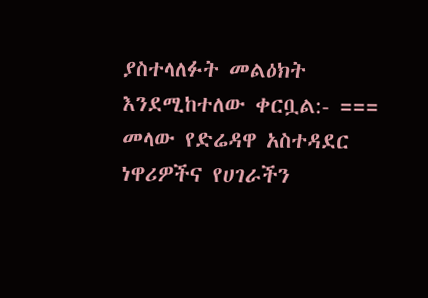ያስተላለፉት መልዕክት እንደሚከተለው ቀርቧል:- === መላው የድሬዳዋ አስተዳደር ነዋሪዎችና የሀገራችን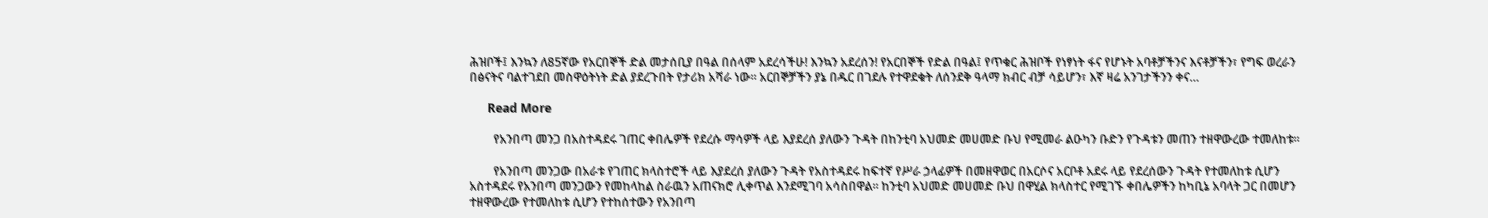ሕዝቦች፤ እንኳን ለ85ኛው የአርበኞች ድል መታሰቢያ በዓል በሰላም አደረሳችሁ! እንኳን አደረሰን! የአርበኞች የድል በዓል፤ የጥቁር ሕዝቦች የነፃነት ፋና የሆኑት አባቶቻችንና እናቶቻችን፣ የግፍ ወረራን በፅናትና ባልተገደበ መስዋዕትነት ድል ያደረጉበት የታሪክ አሻራ ነው። አርበኞቻችን ያኔ በዱር በገደሉ የተዋደቁት ለሰንደቅ ዓላማ ክብር ብቻ ሳይሆን፣ እኛ ዛሬ አንገታችንን ቀና…

      Read More

        የአንበጣ መንጋ በአስተዳደሩ ገጠር ቀበሌዎች የደረሱ ማሳዎች ላይ እያደረሰ ያለውን ጉዳት በከንቲባ አህመድ መሀመድ ቡህ የሚመራ ልዑካን ቡድን የጉዳቱን መጠን ተዘዋውረው ተመለከቱ።

        የአንበጣ መንጋው በአራቱ የገጠር ክላስተሮች ላይ እያደረሰ ያለውን ጉዳት የአስተዳደሩ ከፍተኛ የሥራ ኃላፊዎች በመዘዋወር በአርሶና አርቦቶ አደሩ ላይ የደረሰውን ጉዳት የተመለከቱ ሲሆን አስተዳደሩ የአንበጣ መንጋውን የመከላከል ስራዉን አጠናክሮ ሊቀጥል እንደሚገባ አሳስበዋል፡፡ ከንቲባ አህመድ መሀመድ ቡህ በዋሂል ክላስተር የሚገኙ ቀበሌዎችን ከካቢኔ አባላት ጋር በመሆን ተዘዋውረው የተመለከቱ ሲሆን የተከሰተውን የአንበጣ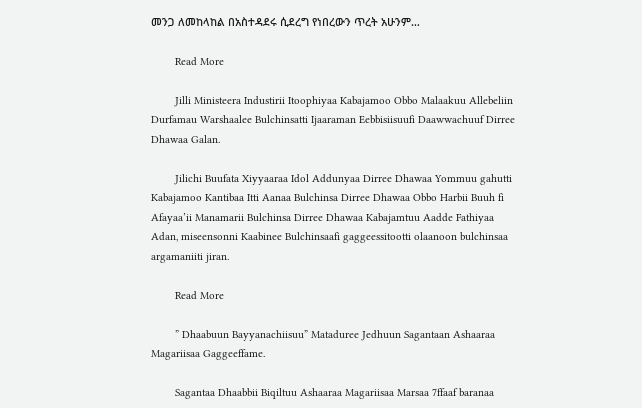መንጋ ለመከላከል በአስተዳደሩ ሲደረግ የነበረውን ጥረት አሁንም…

        Read More

        Jilli Ministeera Industirii Itoophiyaa Kabajamoo Obbo Malaakuu Allebeliin Durfamau Warshaalee Bulchinsatti Ijaaraman Eebbisiisuufi Daawwachuuf Dirree Dhawaa Galan.

        Jilichi Buufata Xiyyaaraa Idol Addunyaa Dirree Dhawaa Yommuu gahutti Kabajamoo Kantibaa Itti Aanaa Bulchinsa Dirree Dhawaa Obbo Harbii Buuh fi Afayaa’ii Manamarii Bulchinsa Dirree Dhawaa Kabajamtuu Aadde Fathiyaa Adan, miseensonni Kaabinee Bulchinsaafi gaggeessitootti olaanoon bulchinsaa argamaniiti jiran.

        Read More

        ” Dhaabuun Bayyanachiisuu” Mataduree Jedhuun Sagantaan Ashaaraa Magariisaa Gaggeeffame.

        Sagantaa Dhaabbii Biqiltuu Ashaaraa Magariisaa Marsaa 7ffaaf baranaa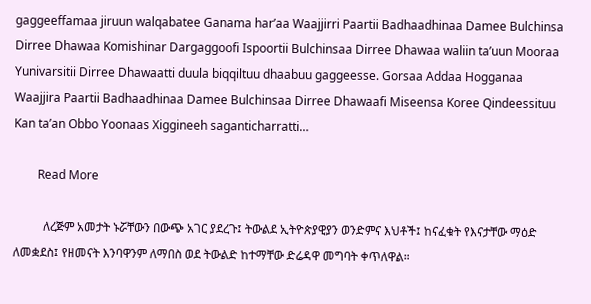gaggeeffamaa jiruun walqabatee Ganama har’aa Waajjirri Paartii Badhaadhinaa Damee Bulchinsa Dirree Dhawaa Komishinar Dargaggoofi Ispoortii Bulchinsaa Dirree Dhawaa waliin ta’uun Mooraa Yunivarsitii Dirree Dhawaatti duula biqqiltuu dhaabuu gaggeesse. Gorsaa Addaa Hogganaa Waajjira Paartii Badhaadhinaa Damee Bulchinsaa Dirree Dhawaafi Miseensa Koree Qindeessituu Kan ta’an Obbo Yoonaas Xiggineeh saganticharratti…

        Read More

          ለረጅም አመታት ኑሯቸውን በውጭ አገር ያደረጉ፤ ትውልደ ኢትዮጵያዊያን ወንድምና እህቶች፤ ከናፈቁት የእናታቸው ማዕድ ለመቋደስ፤ የዘመናት እንባዋንም ለማበስ ወደ ትውልድ ከተማቸው ድሬዳዋ መግባት ቀጥለዋል።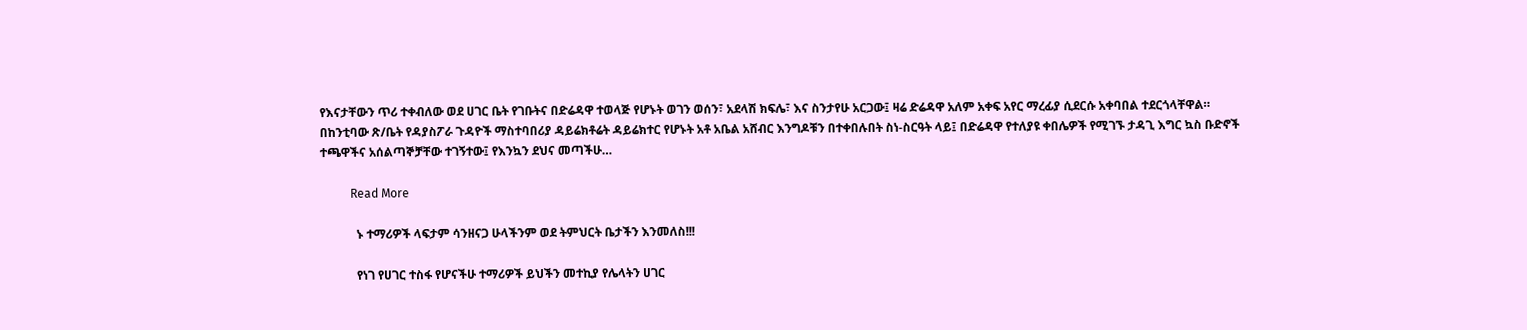የእናታቸውን ጥሪ ተቀብለው ወደ ሀገር ቤት የገቡትና በድሬዳዋ ተወላጅ የሆኑት ወገን ወሰን፣ አደላሽ ክፍሌ፣ እና ስንታየሁ አርጋው፤ ዛሬ ድሬዳዋ አለም አቀፍ አየር ማረፊያ ሲደርሱ አቀባበል ተደርጎላቸዋል። በከንቲባው ጽ/ቤት የዳያስፖራ ጉዳዮች ማስተባበሪያ ዳይሬክቶሬት ዳይሬክተር የሆኑት አቶ አቤል አሸብር እንግዶቹን በተቀበሉበት ስነ-ስርዓት ላይ፤ በድሬዳዋ የተለያዩ ቀበሌዎች የሚገኙ ታዳጊ እግር ኳስ ቡድኖች ተጫዋችና አሰልጣኞቻቸው ተገኝተው፤ የእንኳን ደህና መጣችሁ…

          Read More

            ኑ ተማሪዎች ላፍታም ሳንዘናጋ ሁላችንም ወደ ትምህርት ቤታችን እንመለስ!!!

            የነገ የሀገር ተስፋ የሆናችሁ ተማሪዎች ይህችን መተኪያ የሌላትን ሀገር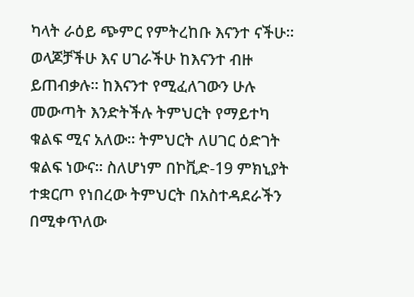ካላት ራዕይ ጭምር የምትረከቡ እናንተ ናችሁ፡፡ ወላጆቻችሁ እና ሀገራችሁ ከእናንተ ብዙ ይጠብቃሉ፡፡ ከእናንተ የሚፈለገውን ሁሉ መውጣት እንድትችሉ ትምህርት የማይተካ ቁልፍ ሚና አለው፡፡ ትምህርት ለሀገር ዕድገት ቁልፍ ነውና፡፡ ስለሆነም በኮቪድ-19 ምክኒያት ተቋርጦ የነበረው ትምህርት በአስተዳደራችን በሚቀጥለው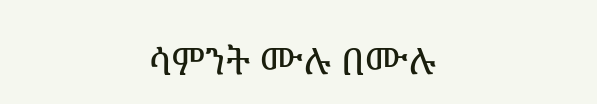ሳምንት ሙሉ በሙሉ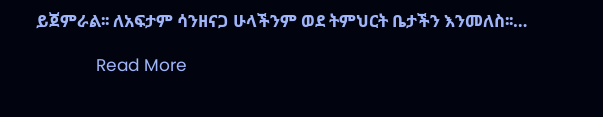ይጀምራል፡፡ ለአፍታም ሳንዘናጋ ሁላችንም ወደ ትምህርት ቤታችን እንመለስ፡፡…

            Read More